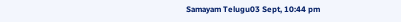Samayam Telugu03 Sept, 10:44 pm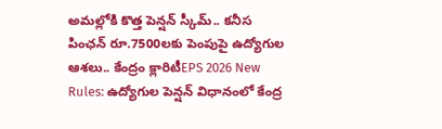అమల్లోకి కొత్త పెన్షన్ స్కీమ్.. కనీస పింఛన్ రూ.7500లకు పెంపుపై ఉద్యోగుల ఆశలు.. కేంద్రం క్లారిటీEPS 2026 New Rules: ఉద్యోగుల పెన్షన్ విధానంలో కేంద్ర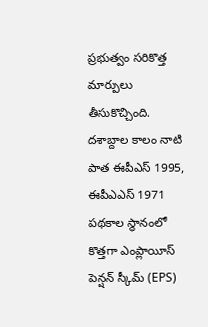ప్రభుత్వం సరికొత్త మార్పులు తీసుకొచ్చింది. దశాబ్దాల కాలం నాటి పాత ఈపీఎస్ 1995, ఈపీఎఎస్ 1971 పథకాల స్థానంలో కొత్తగా ఎంప్లాయీస్ పెన్షన్ స్కీమ్ (EPS)